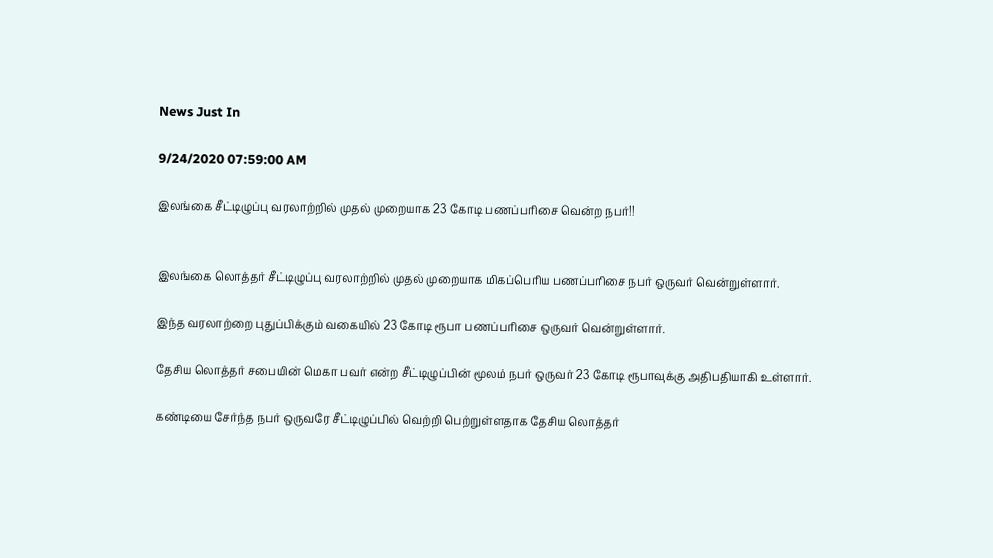News Just In

9/24/2020 07:59:00 AM

இலங்கை சீட்டிழுப்பு வரலாற்றில் முதல் முறையாக 23 கோடி பணப்பரிசை வென்ற நபர்!!


இலங்கை லொத்தர் சீட்டிழுப்பு வரலாற்றில் முதல் முறையாக மிகப்பெரிய பணப்பரிசை நபர் ஒருவர் வென்றுள்ளார்.

இந்த வரலாற்றை புதுப்பிக்கும் வகையில் 23 கோடி ரூபா பணப்பரிசை ஒருவர் வென்றுள்ளார்.

தேசிய லொத்தர் சபையின் மெகா பவர் என்ற சீட்டிழுப்பின் மூலம் நபர் ஒருவர் 23 கோடி ரூபாவுக்கு அதிபதியாகி உள்ளார்.

கண்டியை சேர்ந்த நபர் ஒருவரே சீட்டிழுப்பில் வெற்றி பெற்றுள்ளதாக தேசிய லொத்தர்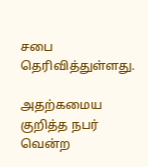சபை தெரிவித்துள்ளது.

அதற்கமைய குறித்த நபர் வென்ற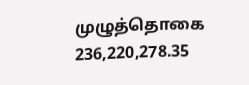முழுத்தொகை 236,220,278.35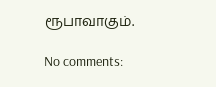ரூபாவாகும்.

No comments: